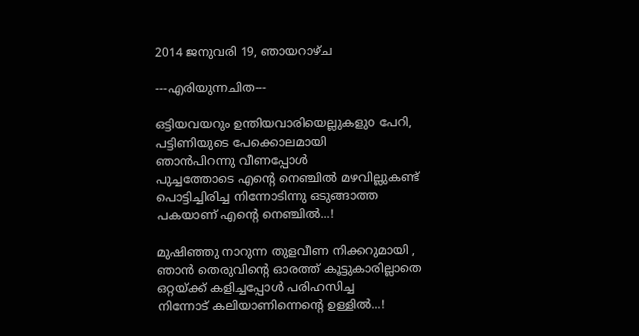2014 ജനുവരി 19, ഞായറാഴ്‌ച

---എരിയുന്നചിത---

ഒട്ടിയവയറും ഉന്തിയവാരിയെല്ലുകളുo പേറി,
പട്ടിണിയുടെ പേക്കൊലമായി
ഞാന്‍പിറന്നു വീണപ്പോള്‍
പുച്ചത്തോടെ എന്‍റെ നെഞ്ചില്‍ മഴവില്ലുകണ്ട്
പൊട്ടിച്ചിരിച്ച നിന്നോടിന്നു ഒടുങ്ങാത്ത
പകയാണ് എന്‍റെ നെഞ്ചില്‍...!

മുഷിഞ്ഞു നാറുന്ന തുളവീണ നിക്കറുമായി ,
ഞാന്‍ തെരുവിന്‍റെ ഓരത്ത് കൂട്ടുകാരില്ലാതെ
ഒറ്റയ്ക്ക് കളിച്ചപ്പോള്‍ പരിഹസിച്ച
നിന്നോട് കലിയാണിന്നെന്‍റെ ഉള്ളില്‍...!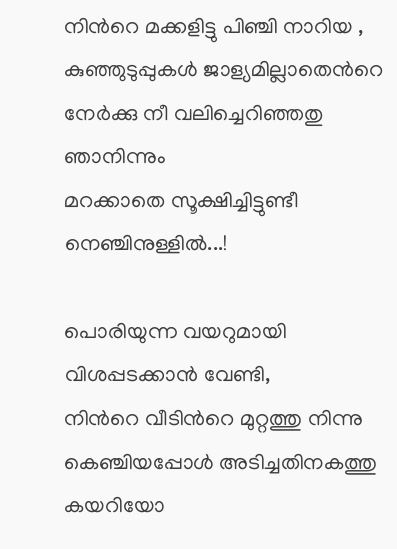നിന്‍റെ മക്കളിട്ടു പിഞ്ചി നാറിയ ,
കുഞ്ഞുടുപ്പുകള്‍ ജാള്യമില്ലാതെന്‍റെ
നേര്‍ക്കു നീ വലിച്ചെറിഞ്ഞതു ഞാനിന്നും
മറക്കാതെ സൂക്ഷിച്ചിട്ടുണ്ടീ നെഞ്ചിനുള്ളില്‍...!

പൊരിയുന്ന വയറുമായി വിശപ്പടക്കാന്‍ വേണ്ടി,
നിന്‍റെ വീടിന്‍റെ മുറ്റത്തു നിന്നു
കെഞ്ചിയപ്പോള്‍ അടിച്ചതിനകത്തു
കയറിയോ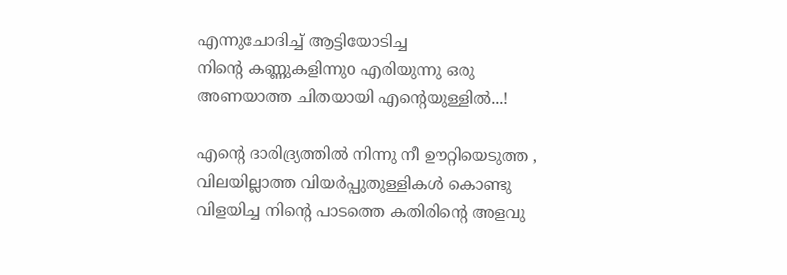എന്നുചോദിച്ച് ആട്ടിയോടിച്ച
നിന്‍റെ കണ്ണുകളിന്നുo എരിയുന്നു ഒരു
അണയാത്ത ചിതയായി എന്‍റെയുള്ളില്‍...!

എന്‍റെ ദാരിദ്ര്യത്തില്‍ നിന്നു നീ ഊറ്റിയെടുത്ത ,
വിലയില്ലാത്ത വിയര്‍പ്പുതുള്ളികള്‍ കൊണ്ടു
വിളയിച്ച നിന്‍റെ പാടത്തെ കതിരിന്‍റെ അളവു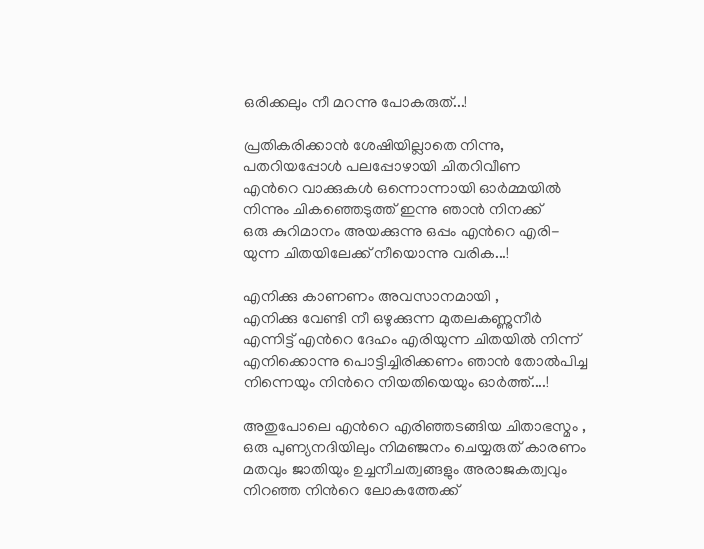ഒരിക്കലും നീ മറന്നു പോകരുത്...!

പ്രതികരിക്കാന്‍ ശേഷിയില്ലാതെ നിന്നു,
പതറിയപ്പോള്‍ പലപ്പോഴായി ചിതറിവീണ
എന്‍റെ വാക്കുകള്‍ ഒന്നൊന്നായി ഓര്‍മ്മയില്‍
നിന്നും ചികഞ്ഞെടുത്ത് ഇന്നു ഞാന്‍ നിനക്ക്
ഒരു കുറിമാനം അയക്കുന്നു ഒപ്പം എന്‍റെ എരി-
യുന്ന ചിതയിലേക്ക് നീയൊന്നു വരിക...!

എനിക്കു കാണണം അവസാനമായി ,
എനിക്കു വേണ്ടി നീ ഒഴുക്കുന്ന മുതലകണ്ണുനീര്‍
എന്നിട്ട് എന്‍റെ ദേഹം എരിയുന്ന ചിതയില്‍ നിന്ന്
എനിക്കൊന്നു പൊട്ടിച്ചിരിക്കണം ഞാന്‍ തോല്‍പിച്ച
നിന്നെയും നിന്‍റെ നിയതിയെയും ഓര്‍ത്ത്....!

അതുപോലെ എന്‍റെ എരിഞ്ഞടങ്ങിയ ചിതാഭസ്മം ,
ഒരു പുണ്യനദിയിലും നിമഞ്ജനം ചെയ്യരുത് കാരണം
മതവും ജാതിയും ഉച്ചനീചത്വങ്ങളും അരാജകത്വവും
നിറഞ്ഞ നിന്‍റെ ലോകത്തേക്ക്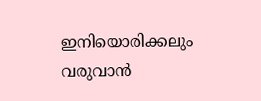ഇനിയൊരിക്കലും
വരുവാന്‍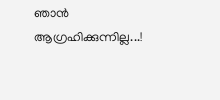ഞാന്‍ ആഗ്രഹിക്കുന്നില്ല...!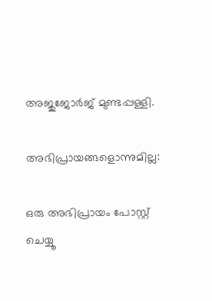അജുജോര്‍ജ് മുണ്ടപ്പള്ളി.

അഭിപ്രായങ്ങളൊന്നുമില്ല:

ഒരു അഭിപ്രായം പോസ്റ്റ് ചെയ്യൂ